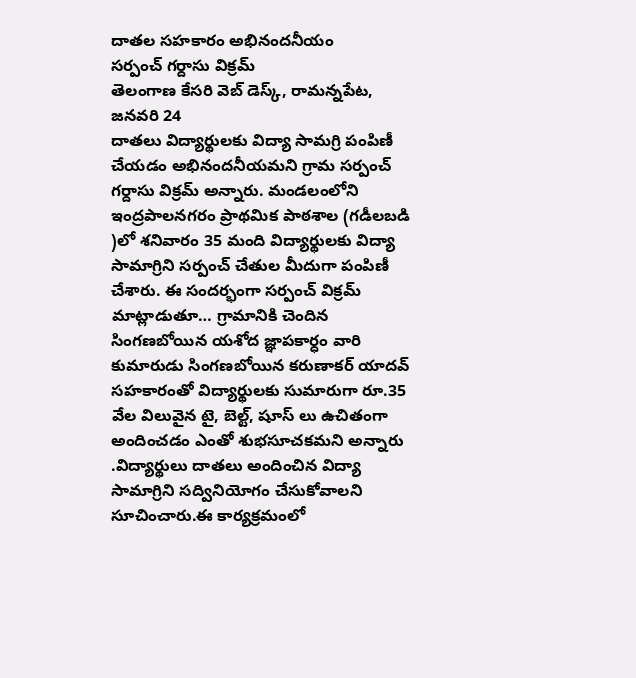దాతల సహకారం అభినందనీయం
సర్పంచ్ గర్దాసు విక్రమ్
తెలంగాణ కేసరి వెబ్ డెస్క్, రామన్నపేట, జనవరి 24
దాతలు విద్యార్థులకు విద్యా సామగ్రి పంపిణీ చేయడం అభినందనీయమని గ్రామ సర్పంచ్ గర్దాసు విక్రమ్ అన్నారు. మండలంలోని ఇంద్రపాలనగరం ప్రాథమిక పాఠశాల (గడీలబడి )లో శనివారం 35 మంది విద్యార్థులకు విద్యా సామాగ్రిని సర్పంచ్ చేతుల మీదుగా పంపిణీ చేశారు. ఈ సందర్భంగా సర్పంచ్ విక్రమ్ మాట్లాడుతూ… గ్రామానికి చెందిన
సింగణబోయిన యశోద జ్ఞాపకార్ధం వారి కుమారుడు సింగణబోయిన కరుణాకర్ యాదవ్ సహకారంతో విద్యార్థులకు సుమారుగా రూ.35 వేల విలువైన టై, బెల్ట్, షూస్ లు ఉచితంగా అందించడం ఎంతో శుభసూచకమని అన్నారు .విద్యార్థులు దాతలు అందించిన విద్యా సామాగ్రిని సద్వినియోగం చేసుకోవాలని సూచించారు.ఈ కార్యక్రమంలో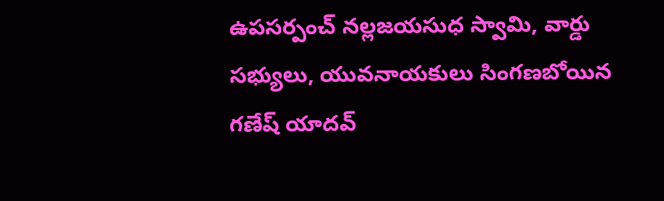ఉపసర్పంచ్ నల్లజయసుధ స్వామి, వార్డు సభ్యులు, యువనాయకులు సింగణబోయిన గణేష్ యాదవ్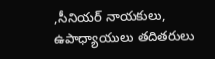,సీనియర్ నాయకులు, ఉపాధ్యాయులు తదితరులు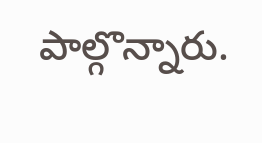పాల్గొన్నారు.